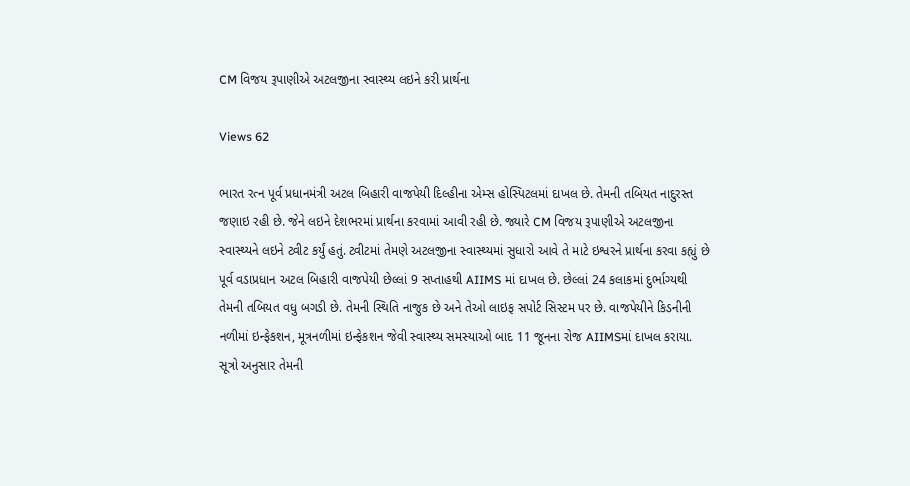CM વિજય રૂપાણીએ અટલજીના સ્વાસ્થ્ય લઇને કરી પ્રાર્થના

Views 62

ભારત રત્ન પૂર્વ પ્રધાનમંત્રી અટલ બિહારી વાજપેયી દિલ્હીના એમ્સ હોસ્પિટલમાં દાખલ છે. તેમની તબિયત નાદુરસ્ત જણાઇ રહી છે. જેને લઇને દેશભરમાં પ્રાર્થના કરવામાં આવી રહી છે. જ્યારે CM વિજય રૂપાણીએ અટલજીના સ્વાસ્થ્યને લઇને ટ્વીટ કર્યું હતું. ટ્વીટમાં તેમણે અટલજીના સ્વાસ્થ્યમાં સુધારો આવે તે માટે ઇશ્વરને પ્રાર્થના કરવા કહ્યું છે
પૂર્વ વડાપ્રધાન અટલ બિહારી વાજપેયી છેલ્લાં 9 સપ્તાહથી AIIMS માં દાખલ છે. છેલ્લાં 24 કલાકમાં દુર્ભાગ્યથી તેમની તબિયત વધુ બગડી છે. તેમની સ્થિતિ નાજુક છે અને તેઓ લાઇફ સપોર્ટ સિસ્ટમ પર છે. વાજપેયીને કિડનીની નળીમાં ઇન્ફેકશન, મૂત્રનળીમાં ઇન્ફેકશન જેવી સ્વાસ્થ્ય સમસ્યાઓ બાદ 11 જૂનના રોજ AIIMSમાં દાખલ કરાયા. સૂત્રો અનુસાર તેમની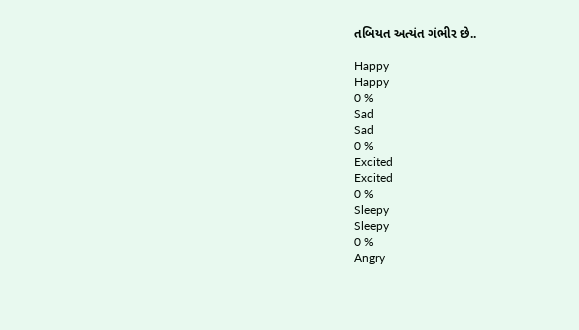તબિયત અત્યંત ગંભીર છે..

Happy
Happy
0 %
Sad
Sad
0 %
Excited
Excited
0 %
Sleepy
Sleepy
0 %
Angry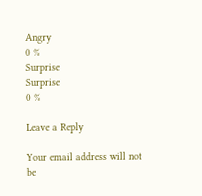Angry
0 %
Surprise
Surprise
0 %

Leave a Reply

Your email address will not be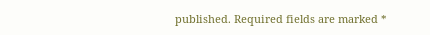published. Required fields are marked *